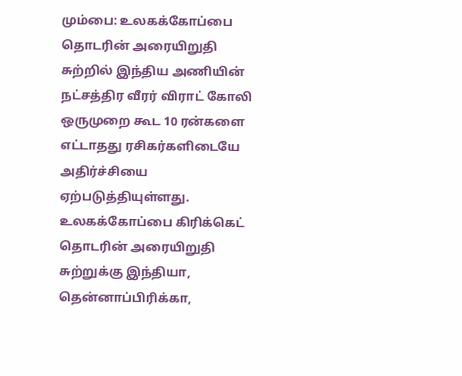மும்பை: உலகக்கோப்பை தொடரின் அரையிறுதி சுற்றில் இந்திய அணியின் நட்சத்திர வீரர் விராட் கோலி ஒருமுறை கூட 10 ரன்களை எட்டாதது ரசிகர்களிடையே அதிர்ச்சியை ஏற்படுத்தியுள்ளது.
உலகக்கோப்பை கிரிக்கெட் தொடரின் அரையிறுதி சுற்றுக்கு இந்தியா, தென்னாப்பிரிக்கா,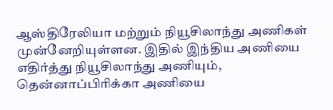ஆஸ்திரேலியா மற்றும் நியூசிலாந்து அணிகள் முன்னேறியுள்ளன. இதில் இந்திய அணியை எதிர்த்து நியூசிலாந்து அணியும், தென்னாப்பிரிக்கா அணியை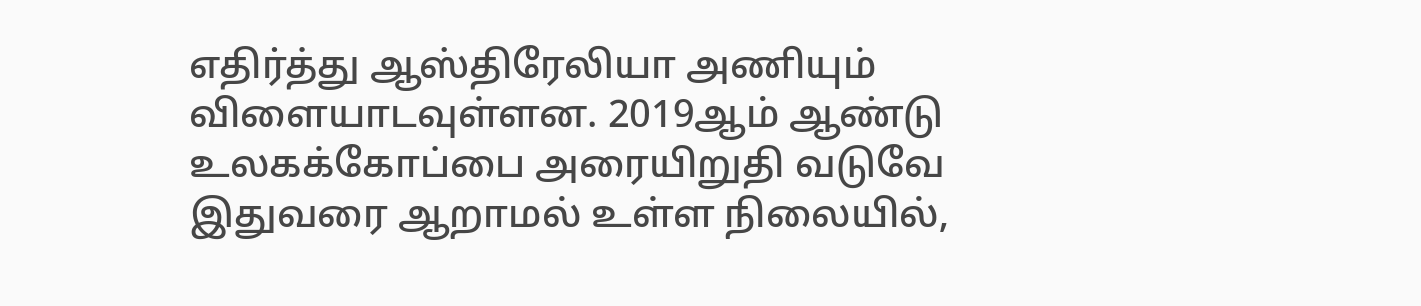எதிர்த்து ஆஸ்திரேலியா அணியும் விளையாடவுள்ளன. 2019ஆம் ஆண்டு உலகக்கோப்பை அரையிறுதி வடுவே இதுவரை ஆறாமல் உள்ள நிலையில்,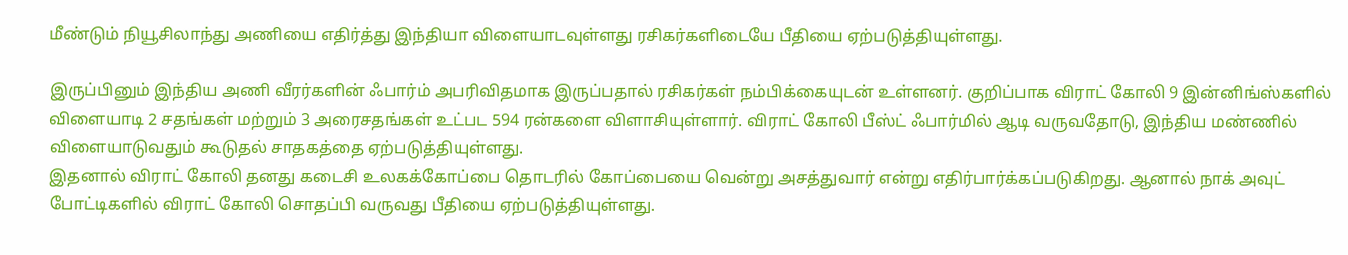மீண்டும் நியூசிலாந்து அணியை எதிர்த்து இந்தியா விளையாடவுள்ளது ரசிகர்களிடையே பீதியை ஏற்படுத்தியுள்ளது.

இருப்பினும் இந்திய அணி வீரர்களின் ஃபார்ம் அபரிவிதமாக இருப்பதால் ரசிகர்கள் நம்பிக்கையுடன் உள்ளனர். குறிப்பாக விராட் கோலி 9 இன்னிங்ஸ்களில் விளையாடி 2 சதங்கள் மற்றும் 3 அரைசதங்கள் உட்பட 594 ரன்களை விளாசியுள்ளார். விராட் கோலி பீஸ்ட் ஃபார்மில் ஆடி வருவதோடு, இந்திய மண்ணில் விளையாடுவதும் கூடுதல் சாதகத்தை ஏற்படுத்தியுள்ளது.
இதனால் விராட் கோலி தனது கடைசி உலகக்கோப்பை தொடரில் கோப்பையை வென்று அசத்துவார் என்று எதிர்பார்க்கப்படுகிறது. ஆனால் நாக் அவுட் போட்டிகளில் விராட் கோலி சொதப்பி வருவது பீதியை ஏற்படுத்தியுள்ளது.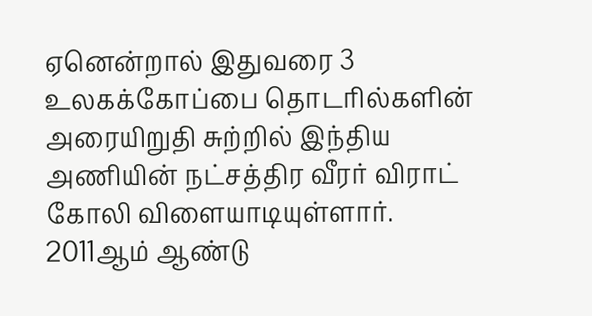ஏனென்றால் இதுவரை 3 உலகக்கோப்பை தொடரில்களின் அரையிறுதி சுற்றில் இந்திய அணியின் நட்சத்திர வீரர் விராட் கோலி விளையாடியுள்ளார்.
2011ஆம் ஆண்டு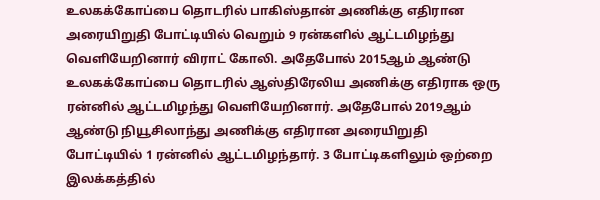உலகக்கோப்பை தொடரில் பாகிஸ்தான் அணிக்கு எதிரான அரையிறுதி போட்டியில் வெறும் 9 ரன்களில் ஆட்டமிழந்து வெளியேறினார் விராட் கோலி. அதேபோல் 2015ஆம் ஆண்டு உலகக்கோப்பை தொடரில் ஆஸ்திரேலிய அணிக்கு எதிராக ஒரு ரன்னில் ஆட்டமிழந்து வெளியேறினார். அதேபோல் 2019ஆம் ஆண்டு நியூசிலாந்து அணிக்கு எதிரான அரையிறுதி போட்டியில் 1 ரன்னில் ஆட்டமிழந்தார். 3 போட்டிகளிலும் ஒற்றை இலக்கத்தில்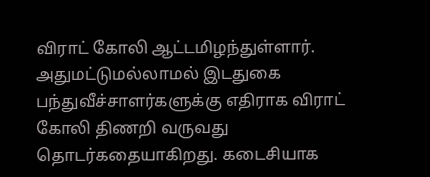விராட் கோலி ஆட்டமிழந்துள்ளார்.
அதுமட்டுமல்லாமல் இடதுகை பந்துவீச்சாளர்களுக்கு எதிராக விராட் கோலி திணறி வருவது தொடர்கதையாகிறது. கடைசியாக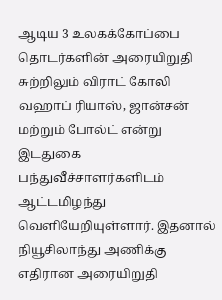ஆடிய 3 உலகக்கோப்பை தொடர்களின் அரையிறுதி சுற்றிலும் விராட் கோலி வஹாப் ரியாஸ், ஜான்சன் மற்றும் போல்ட் என்று இடதுகை பந்துவீச்சாளர்களிடம் ஆட்டமிழந்து வெளியேறியுள்ளார். இதனால் நியூசிலாந்து அணிக்கு எதிரான அரையிறுதி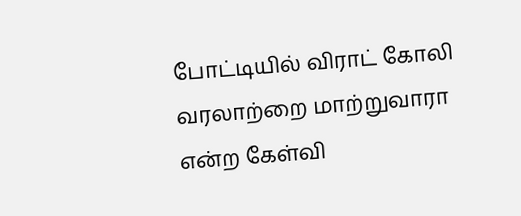போட்டியில் விராட் கோலி வரலாற்றை மாற்றுவாரா என்ற கேள்வி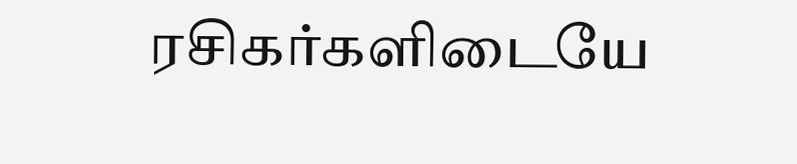ரசிகர்களிடையே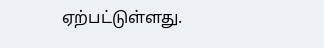ஏற்பட்டுள்ளது.